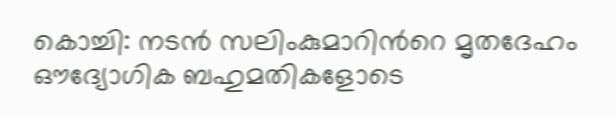കൊച്ചി: നടൻ സലിംകുമാറിന്‍റെ മൃതദേഹം ഔദ്യോഗിക ബഹുമതികളോടെ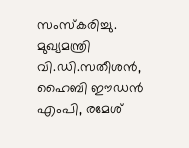സംസ്‍കരിച്ചു. മുഖ്യമന്ത്രി വി.ഡി.സതീശൻ, ഹൈബി ഈഡൻ എംപി, രമേശ്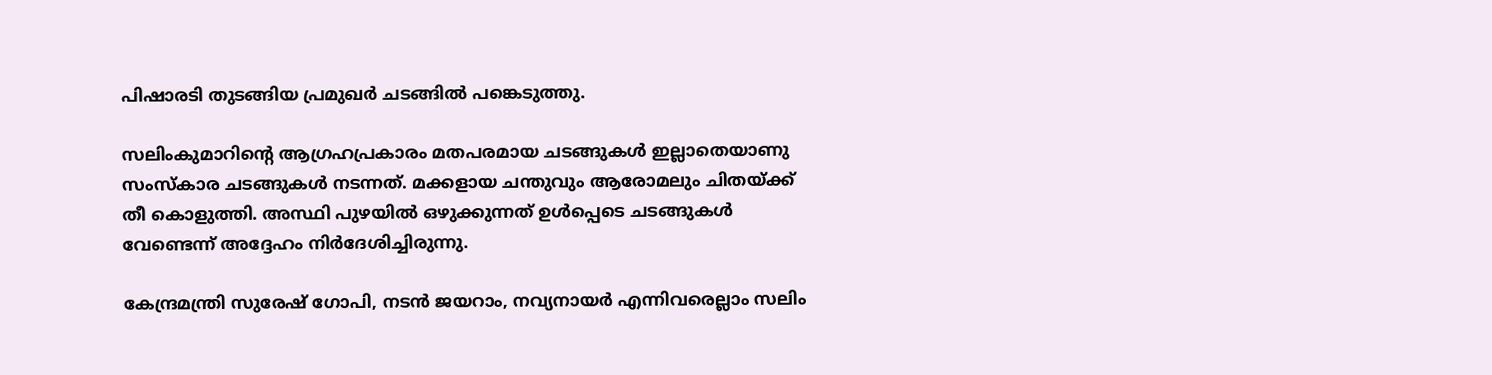പിഷാരടി തുടങ്ങിയ പ്രമുഖർ ചടങ്ങിൽ പങ്കെടുത്തു.

സലിംകുമാറിന്‍റെ ആഗ്രഹപ്രകാരം മതപരമായ ചടങ്ങുകൾ ഇല്ലാതെയാണു സംസ്‌കാര ചടങ്ങുകൾ നടന്നത്. മക്കളായ ചന്തുവും ആരോമലും ചിതയ്ക്ക് തീ കൊളുത്തി. അസ്ഥി പുഴയിൽ ഒഴുക്കുന്നത് ഉൾപ്പെടെ ചടങ്ങുകൾ വേണ്ടെന്ന് അദ്ദേഹം നിർദേശിച്ചിരുന്നു.

കേന്ദ്രമന്ത്രി സുരേഷ് ഗോപി, നടൻ ജയറാം, നവ്യനായർ എന്നിവരെല്ലാം സലിം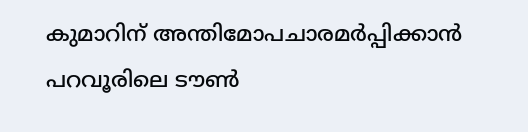കുമാറിന് അന്തിമോപചാരമർപ്പിക്കാൻ പറവൂരിലെ ടൗൺ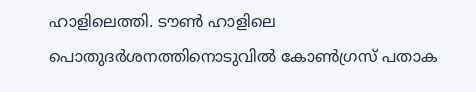ഹാളിലെത്തി. ടൗൺ ഹാളിലെ പൊതുദർശനത്തിനൊടുവിൽ കോൺഗ്രസ് പതാക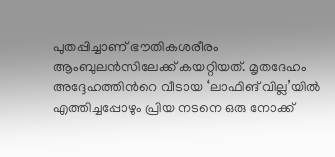പുതപ്പിച്ചാണ് ഭൗതികശരീരം ആംബുലൻസിലേക്ക് കയറ്റിയത്. മൃതദേഹം അദ്ദേഹത്തിന്‍റെ വീടായ ‘ലാഫിങ് വില്ല’യിൽ എത്തിച്ചപ്പോഴും പ്രിയ നടനെ ഒരു നോക്ക്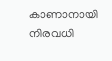കാണാനായി നിരവധി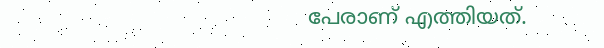പേരാണ് എത്തിയത്.